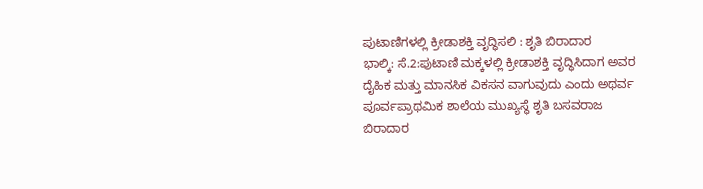ಪುಟಾಣಿಗಳಲ್ಲಿ ಕ್ರೀಡಾಶಕ್ತಿ ವೃದ್ಧಿಸಲಿ : ಶೃತಿ ಬಿರಾದಾರ
ಭಾಲ್ಕಿ: ಸೆ.2:ಪುಟಾಣಿ ಮಕ್ಕಳಲ್ಲಿ ಕ್ರೀಡಾಶಕ್ತಿ ವೃದ್ಧಿಸಿದಾಗ ಅವರ ದೈಹಿಕ ಮತ್ತು ಮಾನಸಿಕ ವಿಕಸನ ವಾಗುವುದು ಎಂದು ಅಥರ್ವ ಪೂರ್ವಪ್ರಾಥಮಿಕ ಶಾಲೆಯ ಮುಖ್ಯಸ್ಥೆ ಶೃತಿ ಬಸವರಾಜ ಬಿರಾದಾರ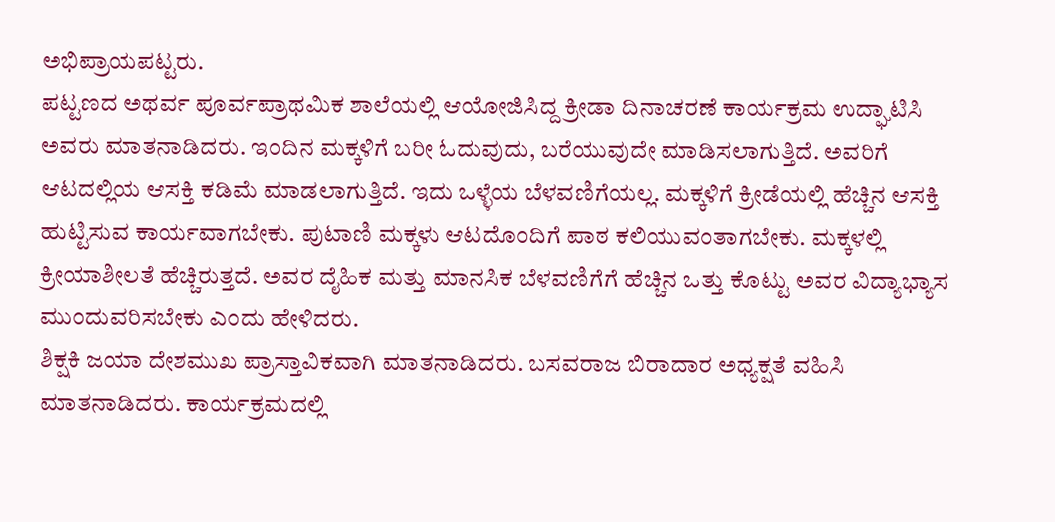ಅಭಿಪ್ರಾಯಪಟ್ಟರು.
ಪಟ್ಟಣದ ಅಥರ್ವ ಪೂರ್ವಪ್ರಾಥಮಿಕ ಶಾಲೆಯಲ್ಲಿ ಆಯೋಜಿಸಿದ್ದ ಕ್ರೀಡಾ ದಿನಾಚರಣೆ ಕಾರ್ಯಕ್ರಮ ಉದ್ಘಾಟಿಸಿ ಅವರು ಮಾತನಾಡಿದರು. ಇಂದಿನ ಮಕ್ಕಳಿಗೆ ಬರೀ ಓದುವುದು, ಬರೆಯುವುದೇ ಮಾಡಿಸಲಾಗುತ್ತಿದೆ. ಅವರಿಗೆ ಆಟದಲ್ಲಿಯ ಆಸಕ್ತಿ ಕಡಿಮೆ ಮಾಡಲಾಗುತ್ತಿದೆ. ಇದು ಒಳ್ಳೆಯ ಬೆಳವಣಿಗೆಯಲ್ಲ. ಮಕ್ಕಳಿಗೆ ಕ್ರೀಡೆಯಲ್ಲಿ ಹೆಚ್ಚಿನ ಆಸಕ್ತಿ ಹುಟ್ಟಿಸುವ ಕಾರ್ಯವಾಗಬೇಕು. ಪುಟಾಣಿ ಮಕ್ಕಳು ಆಟದೊಂದಿಗೆ ಪಾಠ ಕಲಿಯುವಂತಾಗಬೇಕು. ಮಕ್ಕಳಲ್ಲಿ ಕ್ರೀಯಾಶೀಲತೆ ಹೆಚ್ಚಿರುತ್ತದೆ. ಅವರ ದೈಹಿಕ ಮತ್ತು ಮಾನಸಿಕ ಬೆಳವಣಿಗೆಗೆ ಹೆಚ್ಚಿನ ಒತ್ತು ಕೊಟ್ಟು ಅವರ ವಿದ್ಯಾಭ್ಯಾಸ ಮುಂದುವರಿಸಬೇಕು ಎಂದು ಹೇಳಿದರು.
ಶಿಕ್ಷಕಿ ಜಯಾ ದೇಶಮುಖ ಪ್ರಾಸ್ತಾವಿಕವಾಗಿ ಮಾತನಾಡಿದರು. ಬಸವರಾಜ ಬಿರಾದಾರ ಅಧ್ಯಕ್ಷತೆ ವಹಿಸಿ ಮಾತನಾಡಿದರು. ಕಾರ್ಯಕ್ರಮದಲ್ಲಿ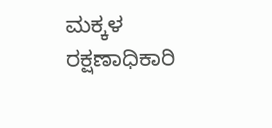ಮಕ್ಕಳ ರಕ್ಷಣಾಧಿಕಾರಿ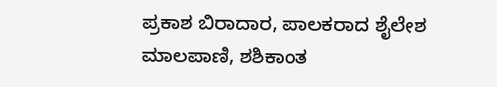ಪ್ರಕಾಶ ಬಿರಾದಾರ, ಪಾಲಕರಾದ ಶೈಲೇಶ ಮಾಲಪಾಣಿ, ಶಶಿಕಾಂತ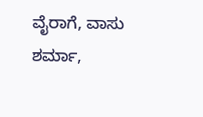ವೈರಾಗೆ, ವಾಸು ಶರ್ಮಾ,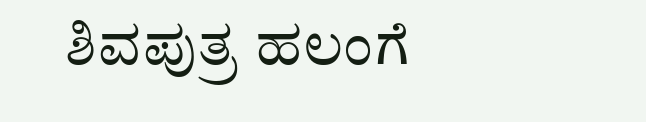ಶಿವಪುತ್ರ ಹಲಂಗೆ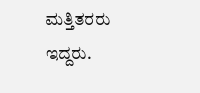ಮತ್ತಿತರರು ಇದ್ದರು.